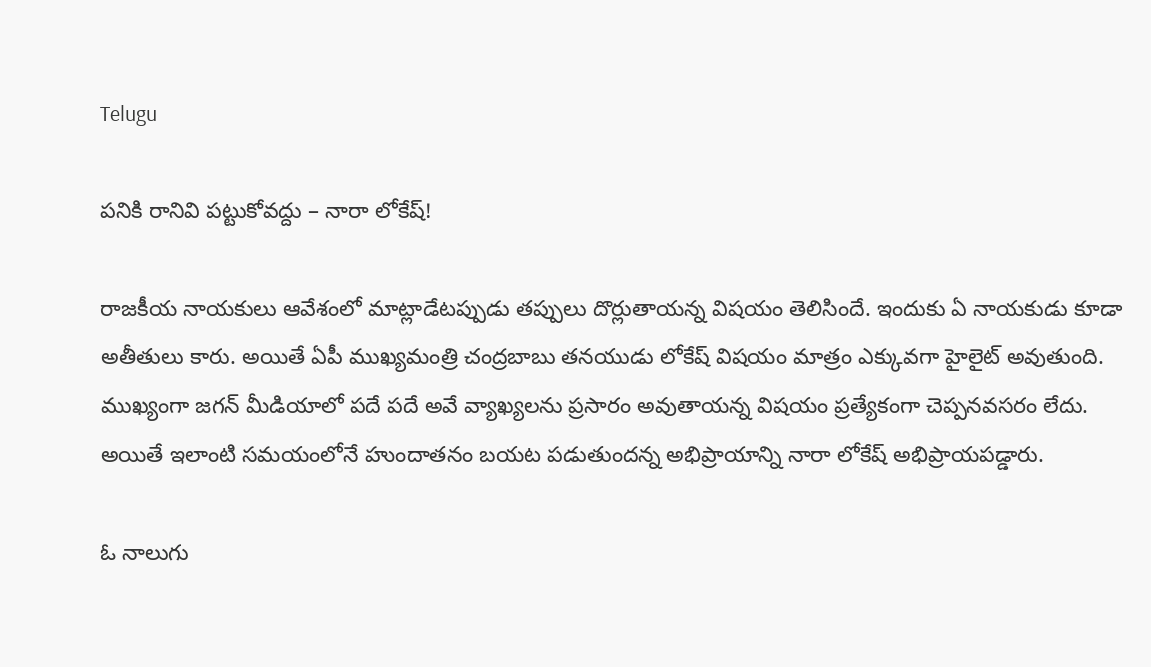Telugu

పనికి రానివి పట్టుకోవద్దు – నారా లోకేష్!

రాజకీయ నాయకులు ఆవేశంలో మాట్లాడేటప్పుడు తప్పులు దొర్లుతాయన్న విషయం తెలిసిందే. ఇందుకు ఏ నాయకుడు కూడా అతీతులు కారు. అయితే ఏపీ ముఖ్యమంత్రి చంద్రబాబు తనయుడు లోకేష్ విషయం మాత్రం ఎక్కువగా హైలైట్ అవుతుంది. ముఖ్యంగా జగన్ మీడియాలో పదే పదే అవే వ్యాఖ్యలను ప్రసారం అవుతాయన్న విషయం ప్రత్యేకంగా చెప్పనవసరం లేదు. అయితే ఇలాంటి సమయంలోనే హుందాతనం బయట పడుతుందన్న అభిప్రాయాన్ని నారా లోకేష్ అభిప్రాయపడ్డారు.

ఓ నాలుగు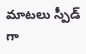మాటలు స్పీడ్ గా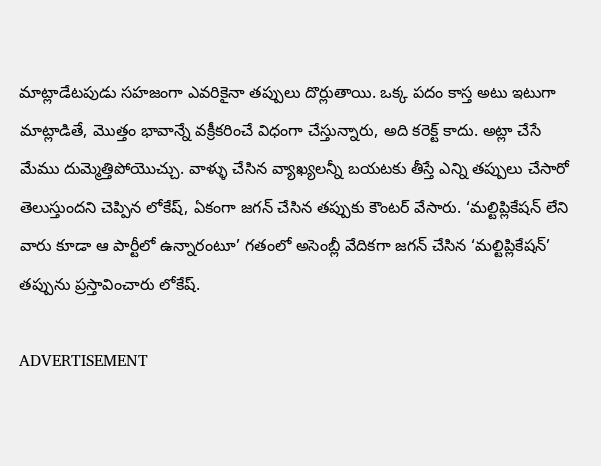మాట్లాడేటపుడు సహజంగా ఎవరికైనా తప్పులు దొర్లుతాయి. ఒక్క పదం కాస్త అటు ఇటుగా మాట్లాడితే, మొత్తం భావాన్నే వక్రీకరించే విధంగా చేస్తున్నారు, అది కరెక్ట్ కాదు. అట్లా చేసే మేము దుమ్మెత్తిపోయొచ్చు. వాళ్ళు చేసిన వ్యాఖ్యలన్నీ బయటకు తీస్తే ఎన్ని తప్పులు చేసారో తెలుస్తుందని చెప్పిన లోకేష్, ఏకంగా జగన్ చేసిన తప్పుకు కౌంటర్ వేసారు. ‘మల్టిప్లికేషన్ లేని వారు కూడా ఆ పార్టీలో ఉన్నారంటూ’ గతంలో అసెంబ్లీ వేదికగా జగన్ చేసిన ‘మల్టిప్లికేషన్’ తప్పును ప్రస్తావించారు లోకేష్.

ADVERTISEMENT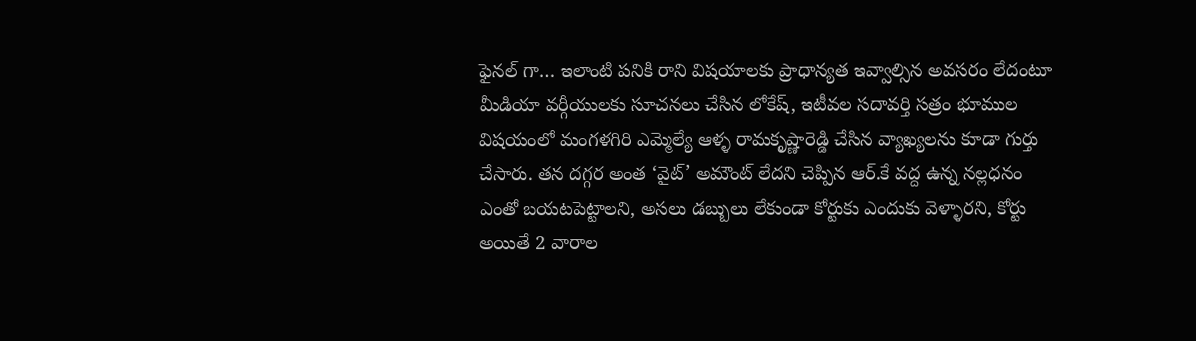ఫైనల్ గా… ఇలాంటి పనికి రాని విషయాలకు ప్రాధాన్యత ఇవ్వాల్సిన అవసరం లేదంటూ మీడియా వర్గీయులకు సూచనలు చేసిన లోకేష్, ఇటీవల సదావర్తి సత్రం భూముల విషయంలో మంగళగిరి ఎమ్మెల్యే ఆళ్ళ రామకృష్ణారెడ్డి చేసిన వ్యాఖ్యలను కూడా గుర్తు చేసారు. తన దగ్గర అంత ‘వైట్’ అమౌంట్ లేదని చెప్పిన ఆర్.కే వద్ద ఉన్న నల్లధనం ఎంతో బయటపెట్టాలని, అసలు డబ్బులు లేకుండా కోర్టుకు ఎందుకు వెళ్ళారని, కోర్టు అయితే 2 వారాల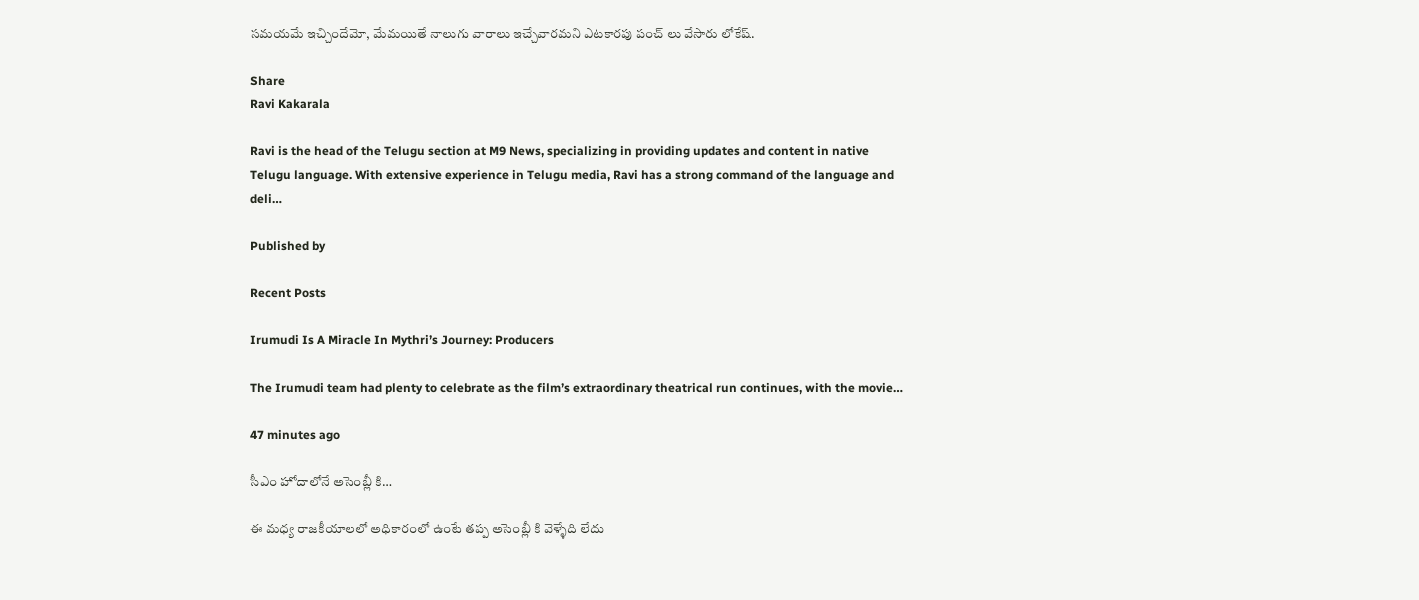సమయమే ఇచ్చిందేమో, మేమయితే నాలుగు వారాలు ఇచ్చేవారమని ఎటకారపు పంచ్ లు వేసారు లోకేష్.

Share
Ravi Kakarala

Ravi is the head of the Telugu section at M9 News, specializing in providing updates and content in native Telugu language. With extensive experience in Telugu media, Ravi has a strong command of the language and deli…

Published by

Recent Posts

Irumudi Is A Miracle In Mythri’s Journey: Producers

The Irumudi team had plenty to celebrate as the film’s extraordinary theatrical run continues, with the movie…

47 minutes ago

సీఎం హోదాలోనే అసెంబ్లీ కి…

ఈ మధ్య రాజకీయాలలో అధికారంలో ఉంటే తప్ప అసెంబ్లీ కి వెళ్ళేది లేదు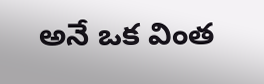అనే ఒక వింత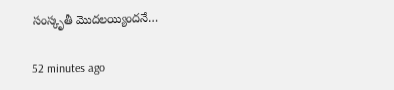సంస్కృతీ మొదలయ్యిందనే…

52 minutes ago